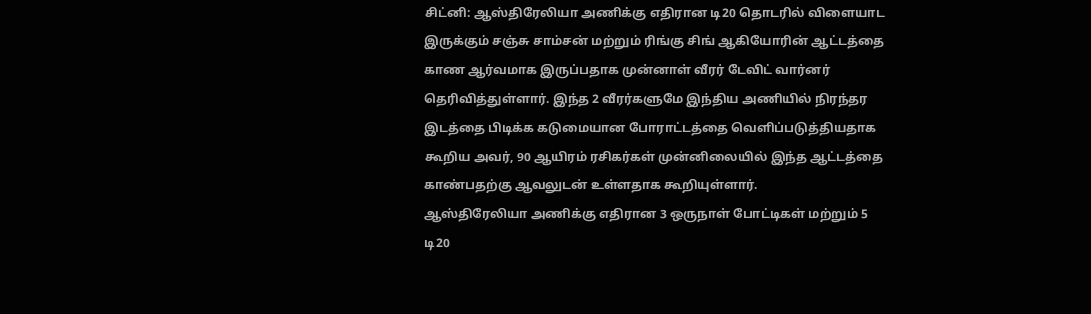சிட்னி: ஆஸ்திரேலியா அணிக்கு எதிரான டி20 தொடரில் விளையாட இருக்கும் சஞ்சு சாம்சன் மற்றும் ரிங்கு சிங் ஆகியோரின் ஆட்டத்தை காண ஆர்வமாக இருப்பதாக முன்னாள் வீரர் டேவிட் வார்னர் தெரிவித்துள்ளார். இந்த 2 வீரர்களுமே இந்திய அணியில் நிரந்தர இடத்தை பிடிக்க கடுமையான போராட்டத்தை வெளிப்படுத்தியதாக கூறிய அவர், 90 ஆயிரம் ரசிகர்கள் முன்னிலையில் இந்த ஆட்டத்தை காண்பதற்கு ஆவலுடன் உள்ளதாக கூறியுள்ளார்.
ஆஸ்திரேலியா அணிக்கு எதிரான 3 ஒருநாள் போட்டிகள் மற்றும் 5 டி20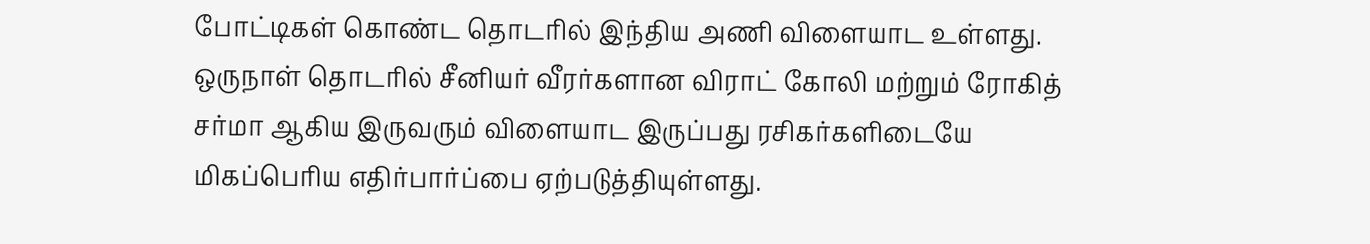போட்டிகள் கொண்ட தொடரில் இந்திய அணி விளையாட உள்ளது. ஒருநாள் தொடரில் சீனியர் வீரர்களான விராட் கோலி மற்றும் ரோகித் சர்மா ஆகிய இருவரும் விளையாட இருப்பது ரசிகர்களிடையே மிகப்பெரிய எதிர்பார்ப்பை ஏற்படுத்தியுள்ளது.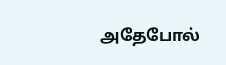அதேபோல்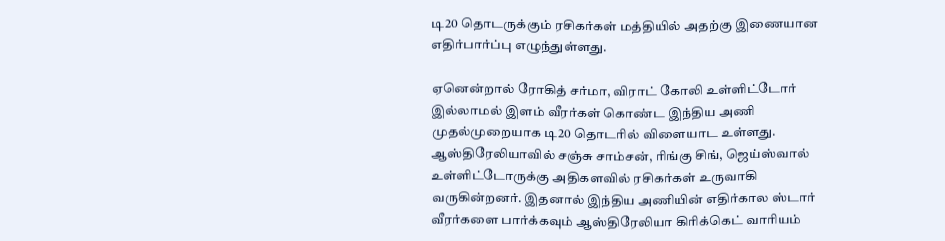டி20 தொடருக்கும் ரசிகர்கள் மத்தியில் அதற்கு இணையான எதிர்பார்ப்பு எழுந்துள்ளது.

ஏனென்றால் ரோகித் சர்மா, விராட் கோலி உள்ளிட்டோர் இல்லாமல் இளம் வீரர்கள் கொண்ட இந்திய அணி முதல்முறையாக டி20 தொடரில் விளையாட உள்ளது. ஆஸ்திரேலியாவில் சஞ்சு சாம்சன், ரிங்கு சிங், ஜெய்ஸ்வால் உள்ளிட்டோருக்கு அதிகளவில் ரசிகர்கள் உருவாகி வருகின்றனர். இதனால் இந்திய அணியின் எதிர்கால ஸ்டார் வீரர்களை பார்க்கவும் ஆஸ்திரேலியா கிரிக்கெட் வாரியம்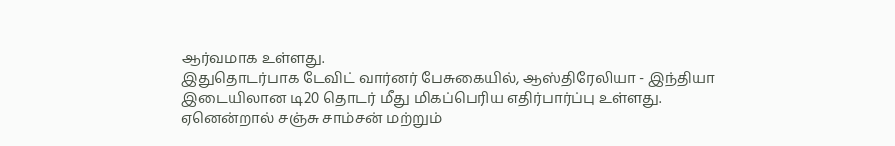ஆர்வமாக உள்ளது.
இதுதொடர்பாக டேவிட் வார்னர் பேசுகையில், ஆஸ்திரேலியா - இந்தியா இடையிலான டி20 தொடர் மீது மிகப்பெரிய எதிர்பார்ப்பு உள்ளது. ஏனென்றால் சஞ்சு சாம்சன் மற்றும்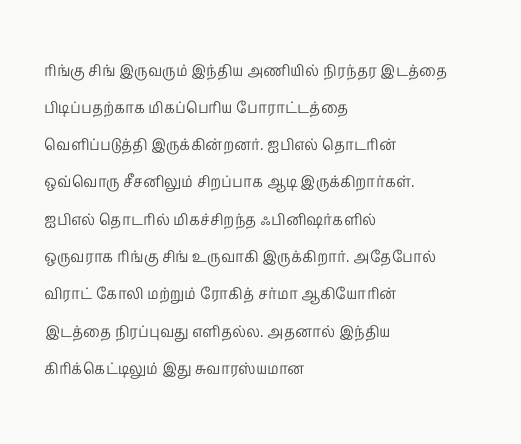ரிங்கு சிங் இருவரும் இந்திய அணியில் நிரந்தர இடத்தை பிடிப்பதற்காக மிகப்பெரிய போராட்டத்தை வெளிப்படுத்தி இருக்கின்றனர். ஐபிஎல் தொடரின் ஒவ்வொரு சீசனிலும் சிறப்பாக ஆடி இருக்கிறார்கள்.
ஐபிஎல் தொடரில் மிகச்சிறந்த ஃபினிஷர்களில் ஒருவராக ரிங்கு சிங் உருவாகி இருக்கிறார். அதேபோல் விராட் கோலி மற்றும் ரோகித் சர்மா ஆகியோரின் இடத்தை நிரப்புவது எளிதல்ல. அதனால் இந்திய கிரிக்கெட்டிலும் இது சுவாரஸ்யமான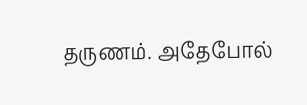தருணம். அதேபோல்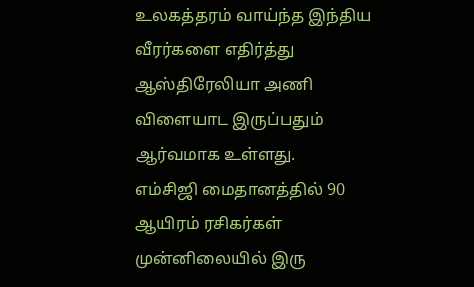உலகத்தரம் வாய்ந்த இந்திய வீரர்களை எதிர்த்து ஆஸ்திரேலியா அணி விளையாட இருப்பதும் ஆர்வமாக உள்ளது.
எம்சிஜி மைதானத்தில் 90 ஆயிரம் ரசிகர்கள் முன்னிலையில் இரு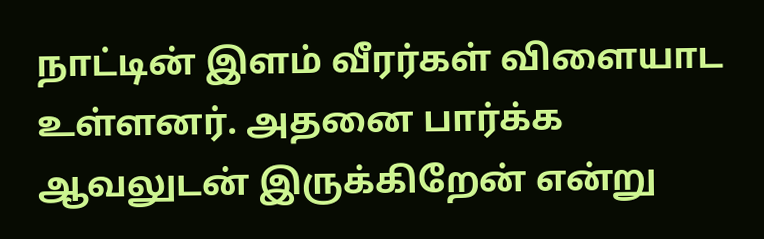நாட்டின் இளம் வீரர்கள் விளையாட உள்ளனர். அதனை பார்க்க ஆவலுடன் இருக்கிறேன் என்று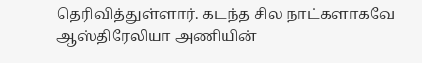தெரிவித்துள்ளார். கடந்த சில நாட்களாகவே ஆஸ்திரேலியா அணியின்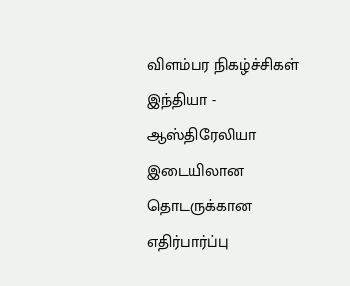விளம்பர நிகழ்ச்சிகள் இந்தியா - ஆஸ்திரேலியா இடையிலான தொடருக்கான எதிர்பார்ப்பு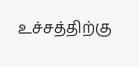உச்சத்திற்கு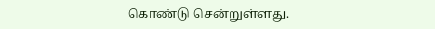கொண்டு சென்றுள்ளது.